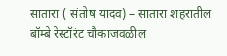सातारा ( संतोष यादव) – सातारा शहरातील बॉम्बे रेस्टॉरंट चौकाजवळील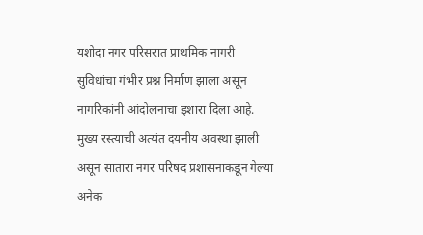यशोदा नगर परिसरात प्राथमिक नागरी सुविधांचा गंभीर प्रश्न निर्माण झाला असून नागरिकांनी आंदोलनाचा इशारा दिला आहे.
मुख्य रस्त्याची अत्यंत दयनीय अवस्था झाली असून सातारा नगर परिषद प्रशासनाकडून गेल्या अनेक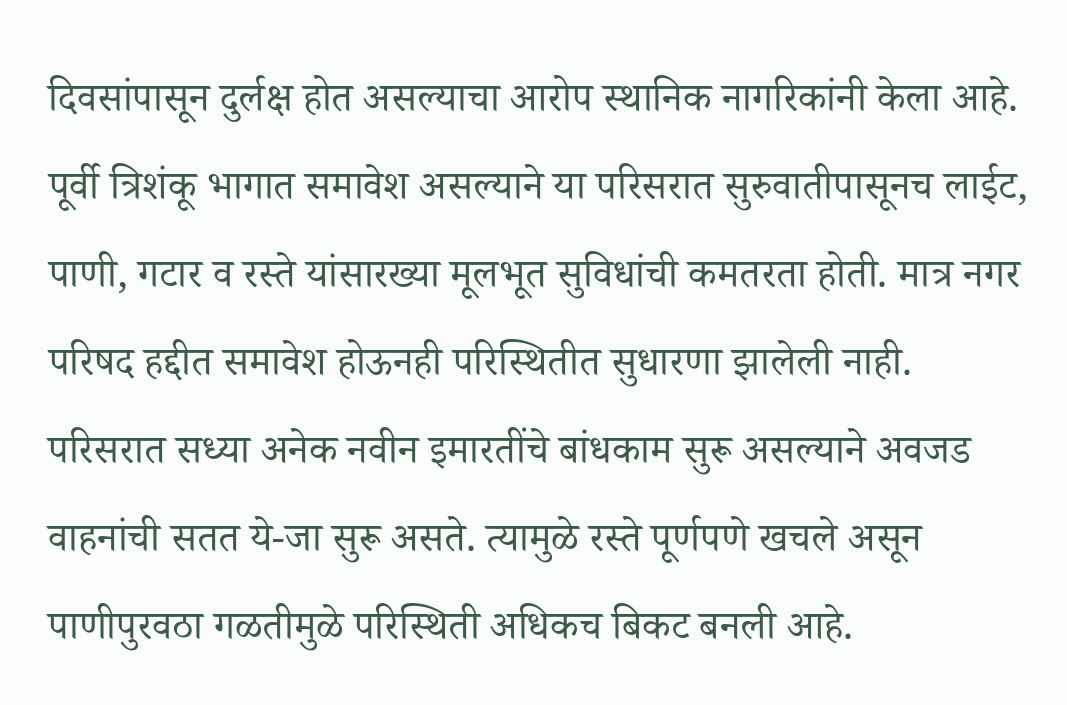दिवसांपासून दुर्लक्ष होत असल्याचा आरोप स्थानिक नागरिकांनी केला आहे. पूर्वी त्रिशंकू भागात समावेश असल्याने या परिसरात सुरुवातीपासूनच लाईट, पाणी, गटार व रस्ते यांसारख्या मूलभूत सुविधांची कमतरता होती. मात्र नगर परिषद हद्दीत समावेश होऊनही परिस्थितीत सुधारणा झालेली नाही.
परिसरात सध्या अनेक नवीन इमारतींचे बांधकाम सुरू असल्याने अवजड वाहनांची सतत ये-जा सुरू असते. त्यामुळे रस्ते पूर्णपणे खचले असून पाणीपुरवठा गळतीमुळे परिस्थिती अधिकच बिकट बनली आहे.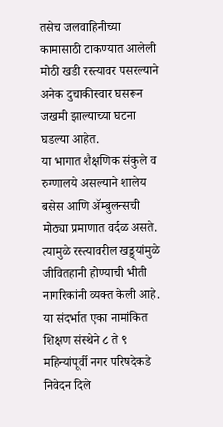तसेच जलवाहिनीच्या कामासाठी टाकण्यात आलेली मोठी खडी रस्त्यावर पसरल्याने अनेक दुचाकीस्वार घसरून जखमी झाल्याच्या घटना घडल्या आहेत.
या भागात शैक्षणिक संकुले व रुग्णालये असल्याने शालेय बसेस आणि ॲम्बुलन्सची मोठ्या प्रमाणात वर्दळ असते. त्यामुळे रस्त्यावरील खड्ड्यांमुळे जीवितहानी होण्याची भीती नागरिकांनी व्यक्त केली आहे. या संदर्भात एका नामांकित शिक्षण संस्थेने ८ ते ९ महिन्यांपूर्वी नगर परिषदेकडे निवेदन दिले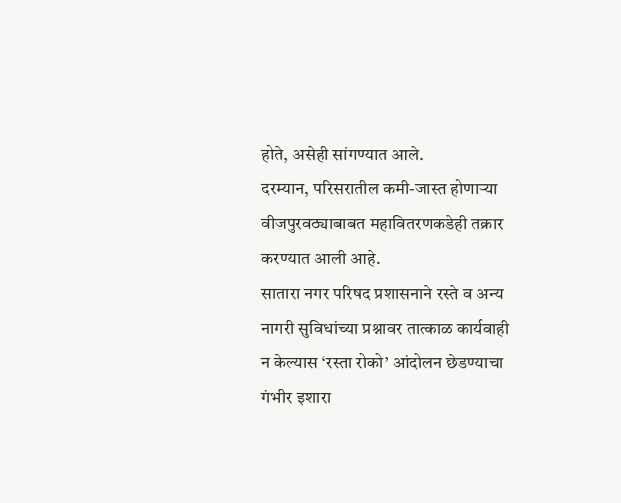होते, असेही सांगण्यात आले.
दरम्यान, परिसरातील कमी-जास्त होणाऱ्या वीजपुरवठ्याबाबत महावितरणकडेही तक्रार करण्यात आली आहे.
सातारा नगर परिषद प्रशासनाने रस्ते व अन्य नागरी सुविधांच्या प्रश्नावर तात्काळ कार्यवाही न केल्यास ‘रस्ता रोको’ आंदोलन छेडण्याचा गंभीर इशारा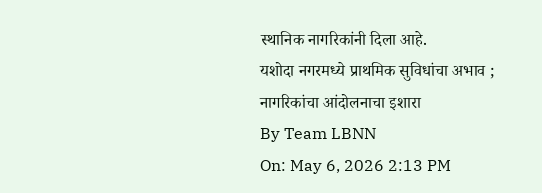स्थानिक नागरिकांनी दिला आहे.
यशोदा नगरमध्ये प्राथमिक सुविधांचा अभाव ; नागरिकांचा आंदोलनाचा इशारा
By Team LBNN
On: May 6, 2026 2:13 PM